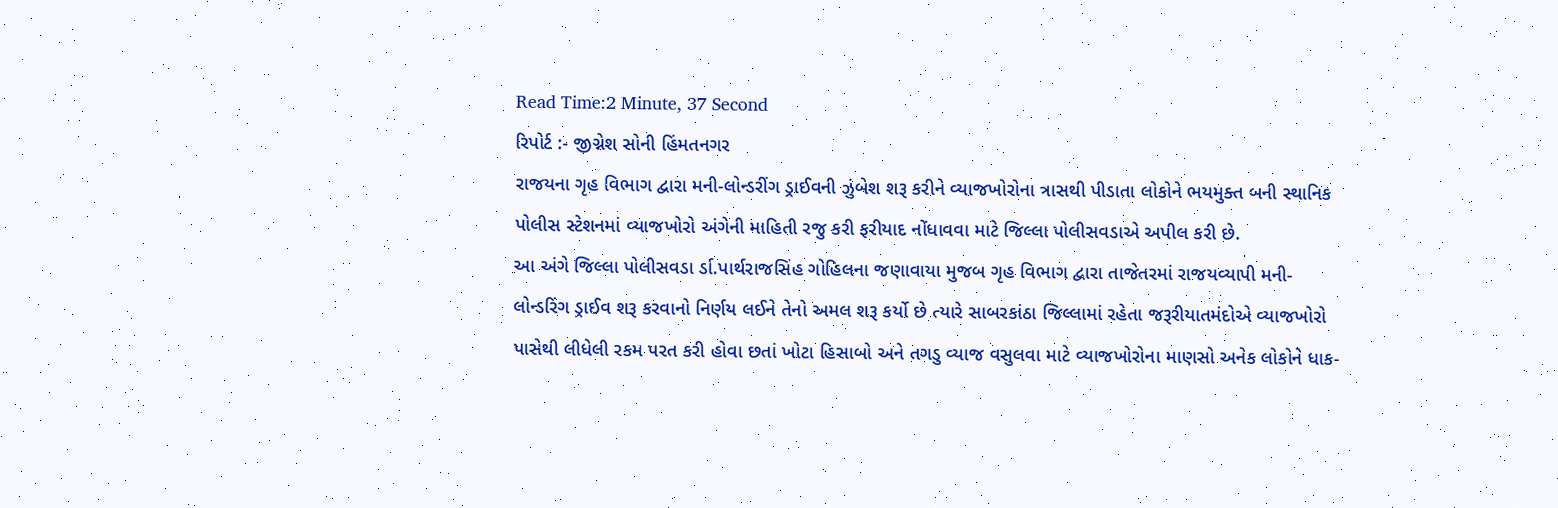Read Time:2 Minute, 37 Second
રિપોર્ટ :- જીગ્નેશ સોની હિંમતનગર
રાજયના ગૃહ વિભાગ દ્વારા મની-લોન્ડરીંગ ડ્રાઈવની ઝુંબેશ શરૂ કરીને વ્યાજખોરોના ત્રાસથી પીડાતા લોકોને ભયમુક્ત બની સ્થાનિક પોલીસ સ્ટેશનમાં વ્યાજખોરો અંગેની માહિતી રજુ કરી ફરીયાદ નોંધાવવા માટે જિલ્લા પોલીસવડાએ અપીલ કરી છે.
આ અંગે જિલ્લા પોલીસવડા ર્ડા.પાર્થરાજસિંહ ગોહિલના જણાવાયા મુજબ ગૃહ વિભાગ દ્વારા તાજેતરમાં રાજયવ્યાપી મની-લોન્ડરિંગ ડ્રાઈવ શરૂ કરવાનો નિર્ણય લઈને તેનો અમલ શરૂ કર્યો છે ત્યારે સાબરકાંઠા જિલ્લામાં રહેતા જરૂરીયાતમંદોએ વ્યાજખોરો પાસેથી લીધેલી રકમ પરત કરી હોવા છતાં ખોટા હિસાબો અને તગડુ વ્યાજ વસુલવા માટે વ્યાજખોરોના માણસો અનેક લોકોને ધાક-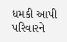ધમકી આપી પરિવારને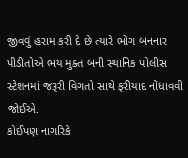જીવવું હરામ કરી દે છે ત્યારે ભોગ બનનાર પીડીતોએ ભય મુક્ત બની સ્થાનિક પોલીસ સ્ટેશનમાં જરૂરી વિગતો સાથે ફરીયાદ નોંધાવવી જોઈએ.
કોઈપણ નાગરિકે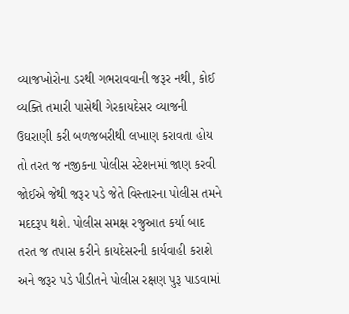વ્યાજખોરોના ડરથી ગભરાવવાની જરૂર નથી, કોઈ વ્યક્તિ તમારી પાસેથી ગેરકાયદેસર વ્યાજની ઉઘરાણી કરી બળજબરીથી લખાણ કરાવતા હોય તો તરત જ નજીકના પોલીસ સ્ટેશનમાં જાણ કરવી જોઈએ જેથી જરૂર પડે જેતે વિસ્તારના પોલીસ તમને મદદરૂપ થશે. પોલીસ સમક્ષ રજુઆત કર્યા બાદ તરત જ તપાસ કરીને કાયદેસરની કાર્યવાહી કરાશે અને જરૂર પડે પીડીતને પોલીસ રક્ષણ પુરૂ પાડવામાં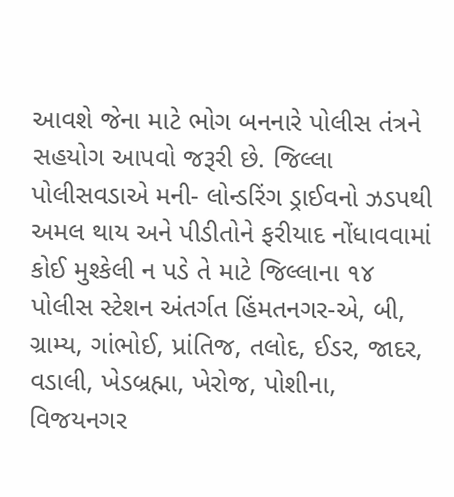આવશે જેના માટે ભોગ બનનારે પોલીસ તંત્રને સહયોગ આપવો જરૂરી છે. જિલ્લા પોલીસવડાએ મની- લોન્ડરિંગ ડ્રાઈવનો ઝડપથી અમલ થાય અને પીડીતોને ફરીયાદ નોંધાવવામાં કોઈ મુશ્કેલી ન પડે તે માટે જિલ્લાના ૧૪ પોલીસ સ્ટેશન અંતર્ગત હિંમતનગર-એ, બી, ગ્રામ્ય, ગાંભોઈ, પ્રાંતિજ, તલોદ, ઈડર, જાદર, વડાલી, ખેડબ્રહ્મા, ખેરોજ, પોશીના, વિજયનગર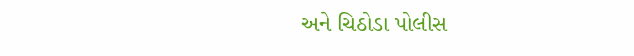અને ચિઠોડા પોલીસ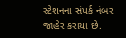સ્ટેશનના સંપર્ક નંબર જાહેર કરાયા છે.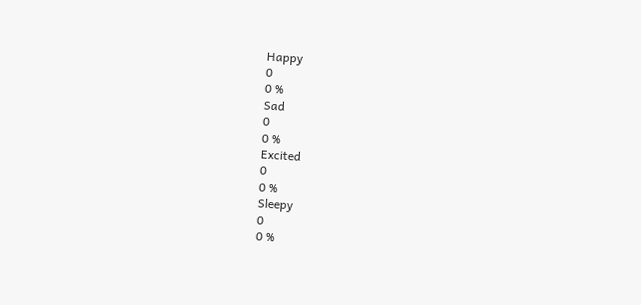Happy
0
0 %
Sad
0
0 %
Excited
0
0 %
Sleepy
0
0 %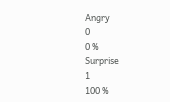Angry
0
0 %
Surprise
1
100 %